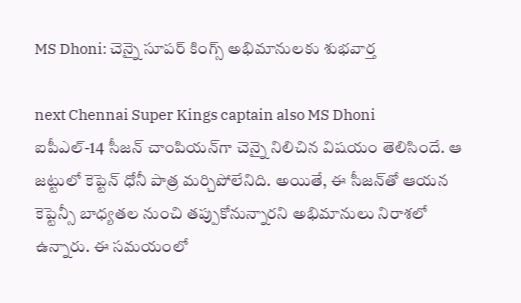MS Dhoni: చెన్నై సూప‌ర్ కింగ్స్ అభిమానుల‌కు శుభ‌వార్త‌

next Chennai Super Kings captain also MS Dhoni
ఐపీఎల్-14 సీజన్ చాంపియన్‌గా చెన్నై నిలిచిన విష‌యం తెలిసిందే. ఆ జ‌ట్టులో కెప్టెన్ ధోనీ పాత్ర మ‌ర్చిపోలేనిది. అయితే, ఈ సీజ‌న్‌తో ఆయ‌న కెప్టెన్సీ బాధ్య‌త‌ల నుంచి తప్పుకోనున్నార‌ని అభిమానులు నిరాశ‌లో ఉన్నారు. ఈ స‌మ‌యంలో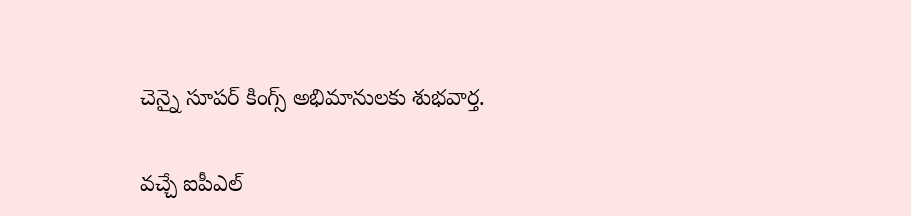చెన్నై సూప‌ర్ కింగ్స్ అభిమానుల‌కు శుభ‌వార్త.

వ‌చ్చే ఐపీఎల్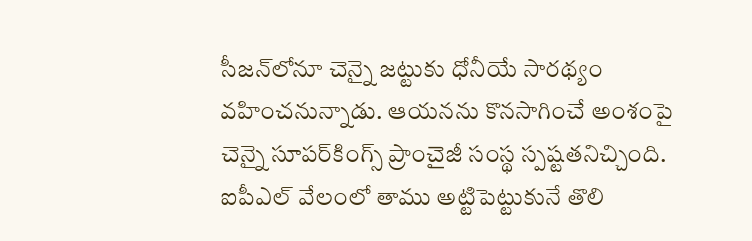సీజ‌న్‌లోనూ చెన్నై జ‌ట్టుకు ధోనీయే సార‌థ్యం వ‌హించ‌నున్నాడు. ఆయ‌నను కొన‌సాగించే అంశంపై చెన్నై సూప‌ర్‌కింగ్స్ ప్రాంచైజీ సంస్థ స్ప‌ష్ట‌త‌నిచ్చింది. ఐపీఎల్ వేలంలో తాము అట్టిపెట్టుకునే తొలి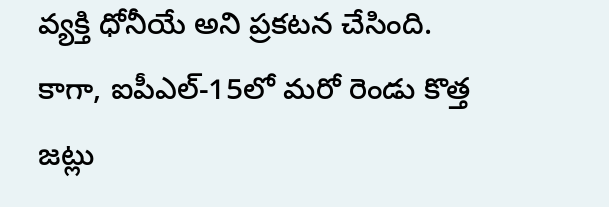వ్య‌క్తి ధోనీయే అని ప్ర‌క‌ట‌న చేసింది. కాగా, ఐపీఎల్-15లో మ‌రో రెండు కొత్త‌ జ‌ట్లు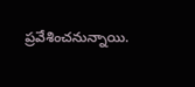ప్ర‌వేశించ‌నున్నాయి.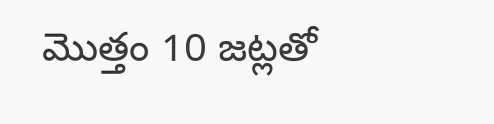మొత్తం 10 జ‌ట్ల‌తో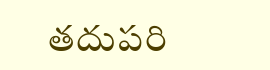త‌దుప‌రి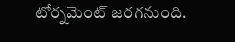టోర్న‌మెంట్ జ‌ర‌గ‌నుంది.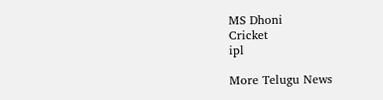MS Dhoni
Cricket
ipl

More Telugu News